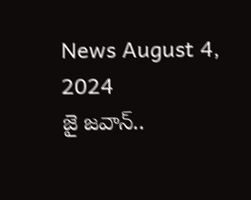News August 4, 2024
జై జవాన్..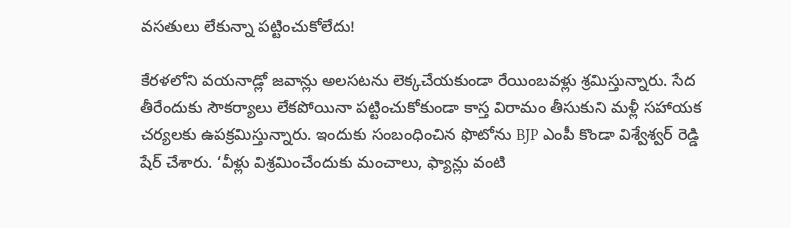వసతులు లేకున్నా పట్టించుకోలేదు!

కేరళలోని వయనాడ్లో జవాన్లు అలసటను లెక్కచేయకుండా రేయింబవళ్లు శ్రమిస్తున్నారు. సేద తీరేందుకు సౌకర్యాలు లేకపోయినా పట్టించుకోకుండా కాస్త విరామం తీసుకుని మళ్లీ సహాయక చర్యలకు ఉపక్రమిస్తున్నారు. ఇందుకు సంబంధించిన ఫొటోను BJP ఎంపీ కొండా విశ్వేశ్వర్ రెడ్డి షేర్ చేశారు. ‘వీళ్లు విశ్రమించేందుకు మంచాలు, ఫ్యాన్లు వంటి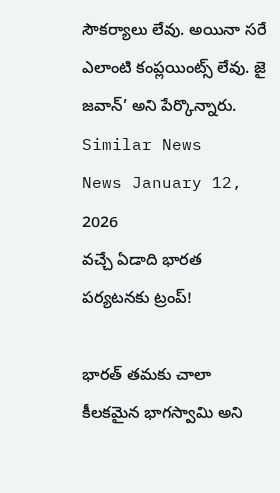సౌకర్యాలు లేవు. అయినా సరే ఎలాంటి కంప్లయింట్స్ లేవు. జై జవాన్’ అని పేర్కొన్నారు.
Similar News
News January 12, 2026
వచ్చే ఏడాది భారత పర్యటనకు ట్రంప్!

భారత్ తమకు చాలా కీలకమైన భాగస్వామి అని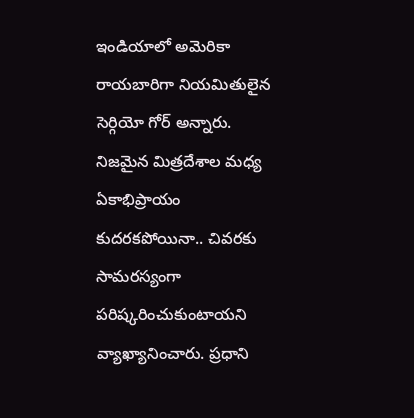ఇండియాలో అమెరికా రాయబారిగా నియమితులైన సెర్గియో గోర్ అన్నారు. నిజమైన మిత్రదేశాల మధ్య ఏకాభిప్రాయం కుదరకపోయినా.. చివరకు సామరస్యంగా పరిష్కరించుకుంటాయని వ్యాఖ్యానించారు. ప్రధాని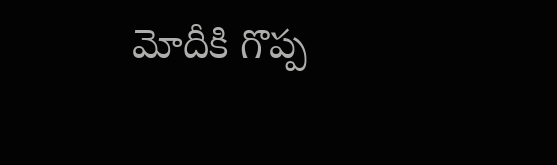మోదీకి గొప్ప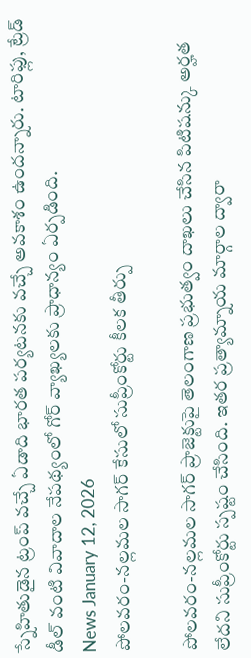స్నేహితుడైన ట్రంప్ వచ్చే ఏడాది భారత పర్యటనకు వచ్చే అవకాశం ఉందన్నారు. టారిఫ్లు, ట్రేడ్ డీల్ వంటి వివాదాల నేపథ్యంలో గోర్ వ్యాఖ్యలకు ప్రాధాన్యం ఏర్పడింది.
News January 12, 2026
పోలవరం-నల్లమల సాగర్ కేసులో సుప్రీంకోర్టు కీలక తీర్పు

పోలవరం-నల్లమల సాగర్ ప్రాజెక్టుపై తెలంగాణ ప్రభుత్వం దాఖలు చేసిన పిటిషన్కు అర్హత లేదని సుప్రీంకోర్టు స్పష్టం చేసింది. ఇతర ప్రత్యామ్నాయ మార్గాల ద్వారా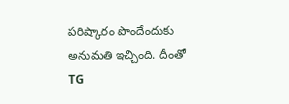పరిష్కారం పొందేందుకు అనుమతి ఇచ్చింది. దీంతో TG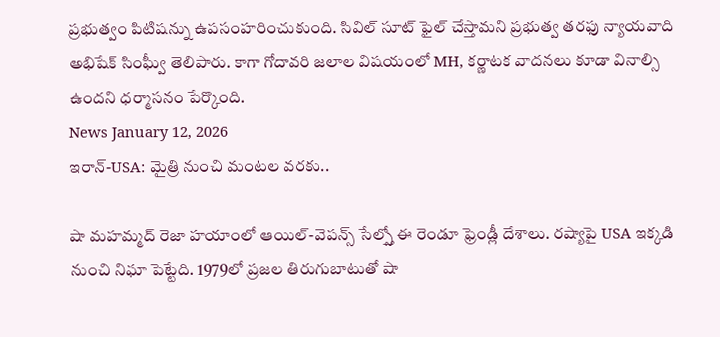ప్రభుత్వం పిటిషన్ను ఉపసంహరించుకుంది. సివిల్ సూట్ ఫైల్ చేస్తామని ప్రభుత్వ తరఫు న్యాయవాది అభిషేక్ సింఘ్వీ తెలిపారు. కాగా గోదావరి జలాల విషయంలో MH, కర్ణాటక వాదనలు కూడా వినాల్సి ఉందని ధర్మాసనం పేర్కొంది.
News January 12, 2026
ఇరాన్-USA: మైత్రి నుంచి మంటల వరకు..

షా మహమ్మద్ రెజా హయాంలో ఆయిల్-వెపన్స్ సేల్స్తో ఈ రెండూ ఫ్రెండ్లీ దేశాలు. రష్యాపై USA ఇక్కడి నుంచి నిఘా పెట్టేది. 1979లో ప్రజల తిరుగుబాటుతో షా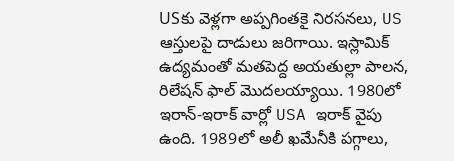USకు వెళ్లగా అప్పగింతకై నిరసనలు, US ఆస్తులపై దాడులు జరిగాయి. ఇస్లామిక్ ఉద్యమంతో మతపెద్ద అయతుల్లా పాలన, రిలేషన్ ఫాల్ మొదలయ్యాయి. 1980లో ఇరాన్-ఇరాక్ వార్లో USA ఇరాక్ వైపు ఉంది. 1989లో అలీ ఖమేనీకి పగ్గాలు,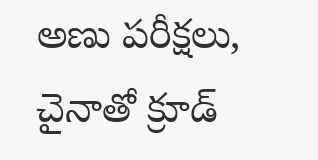అణు పరీక్షలు, చైనాతో క్రూడ్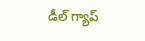డీల్ గ్యాప్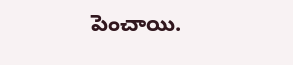పెంచాయి.